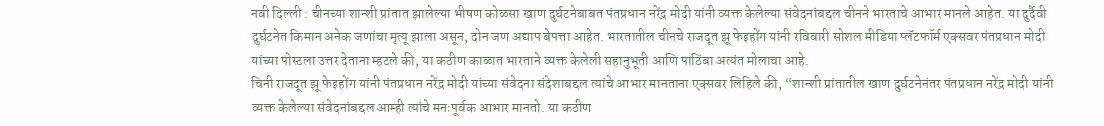नवी दिल्ली : चीनच्या शान्शी प्रांतात झालेल्या भीषण कोळसा खाण दुर्घटनेबाबत पंतप्रधान नरेंद्र मोदी यांनी व्यक्त केलेल्या संवेदनांबद्दल चीनने भारताचे आभार मानले आहेत. या दुर्दैवी दुर्घटनेत किमान अनेक जणांचा मृत्यू झाला असून, दोन जण अद्याप बेपत्ता आहेत. भारतातील चीनचे राजदूत झू फेइहोंग यांनी रविवारी सोशल मीडिया प्लॅटफॉर्म एक्सवर पंतप्रधान मोदी यांच्या पोस्टला उत्तर देताना म्हटले की, या कठीण काळात भारताने व्यक्त केलेली सहानुभूती आणि पाठिंबा अत्यंत मोलाचा आहे.
चिनी राजदूत झू फेइहोंग यांनी पंतप्रधान नरेंद्र मोदी यांच्या संवेदना संदेशाबद्दल त्यांचे आभार मानताना एक्सवर लिहिले की, “शान्शी प्रांतातील खाण दुर्घटनेनंतर पंतप्रधान नरेंद्र मोदी यांनी व्यक्त केलेल्या संवेदनांबद्दल आम्ही त्यांचे मनःपूर्वक आभार मानतो. या कठीण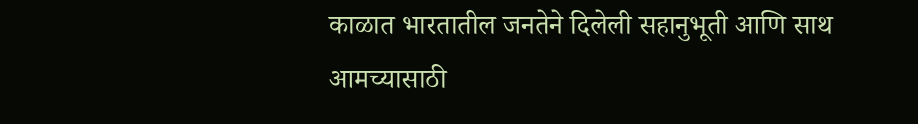काळात भारतातील जनतेने दिलेली सहानुभूती आणि साथ आमच्यासाठी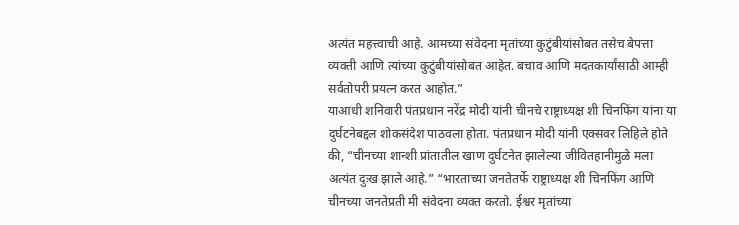अत्यंत महत्त्वाची आहे. आमच्या संवेदना मृतांच्या कुटुंबीयांसोबत तसेच बेपत्ता व्यक्ती आणि त्यांच्या कुटुंबीयांसोबत आहेत. बचाव आणि मदतकार्यांसाठी आम्ही सर्वतोपरी प्रयत्न करत आहोत.”
याआधी शनिवारी पंतप्रधान नरेंद्र मोदी यांनी चीनचे राष्ट्राध्यक्ष शी चिनफिंग यांना या दुर्घटनेबद्दल शोकसंदेश पाठवला होता. पंतप्रधान मोदी यांनी एक्सवर लिहिले होते की, “चीनच्या शान्शी प्रांतातील खाण दुर्घटनेत झालेल्या जीवितहानीमुळे मला अत्यंत दुःख झाले आहे.” “भारताच्या जनतेतर्फे राष्ट्राध्यक्ष शी चिनफिंग आणि चीनच्या जनतेप्रती मी संवेदना व्यक्त करतो. ईश्वर मृतांच्या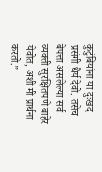कुटुंबियांना या दुःखद प्रसंगी धैर्य देवो. तसेच बेपत्ता असलेल्या सर्व व्यक्ती सुरक्षितपणे बाहेर येवोत, अशी मी प्रार्थना करतो.”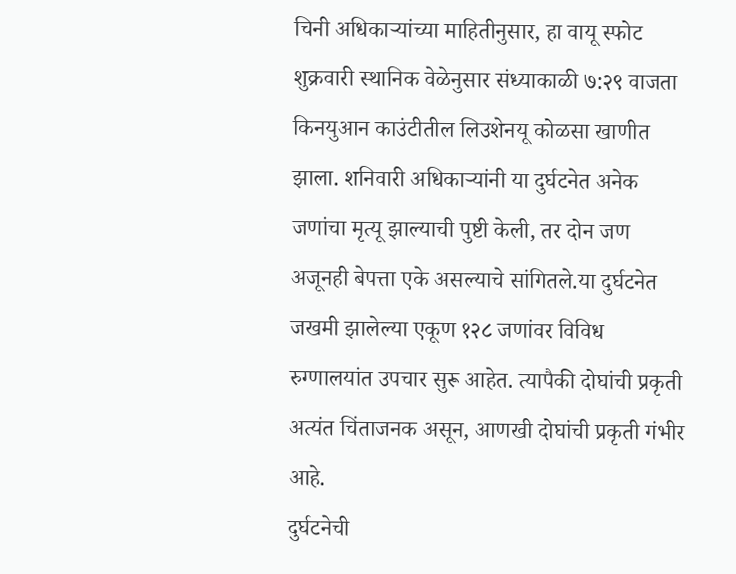चिनी अधिकाऱ्यांच्या माहितीनुसार, हा वायू स्फोट शुक्रवारी स्थानिक वेळेनुसार संध्याकाळी ७:२९ वाजता किनयुआन काउंटीतील लिउशेनयू कोळसा खाणीत झाला. शनिवारी अधिकाऱ्यांनी या दुर्घटनेत अनेक जणांचा मृत्यू झाल्याची पुष्टी केली, तर दोन जण अजूनही बेपत्ता एके असल्याचे सांगितले.या दुर्घटनेत जखमी झालेल्या एकूण १२८ जणांवर विविध रुग्णालयांत उपचार सुरू आहेत. त्यापैकी दोघांची प्रकृती अत्यंत चिंताजनक असून, आणखी दोघांची प्रकृती गंभीर आहे.
दुर्घटनेची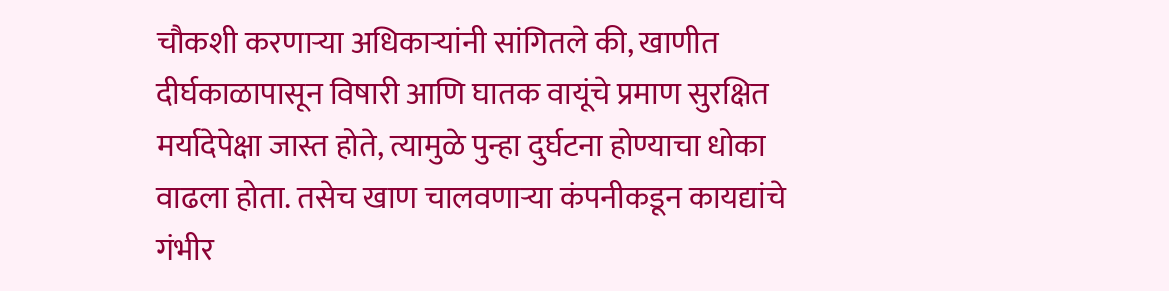चौकशी करणाऱ्या अधिकाऱ्यांनी सांगितले की, खाणीत दीर्घकाळापासून विषारी आणि घातक वायूंचे प्रमाण सुरक्षित मर्यादेपेक्षा जास्त होते, त्यामुळे पुन्हा दुर्घटना होण्याचा धोका वाढला होता. तसेच खाण चालवणाऱ्या कंपनीकडून कायद्यांचे गंभीर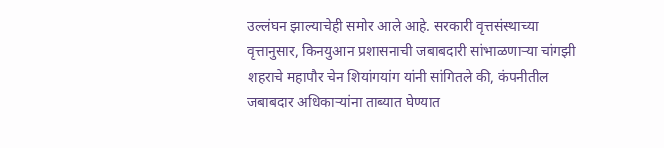उल्लंघन झाल्याचेही समोर आले आहे. सरकारी वृत्तसंस्थाच्या वृत्तानुसार, किनयुआन प्रशासनाची जबाबदारी सांभाळणाऱ्या चांगझी शहराचे महापौर चेन शियांगयांग यांनी सांगितले की, कंपनीतील जबाबदार अधिकाऱ्यांना ताब्यात घेण्यात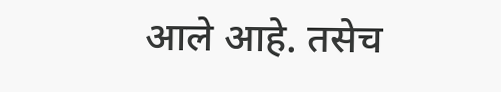आले आहे. तसेच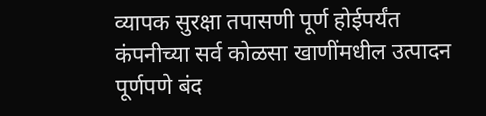व्यापक सुरक्षा तपासणी पूर्ण होईपर्यंत कंपनीच्या सर्व कोळसा खाणींमधील उत्पादन पूर्णपणे बंद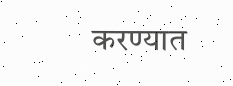करण्यात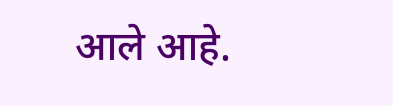आले आहे.